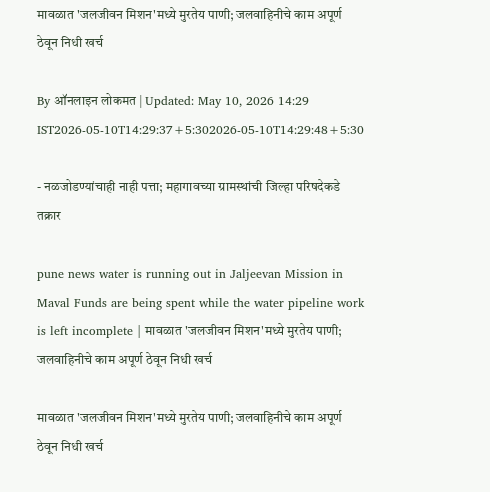मावळात 'जलजीवन मिशन'मध्ये मुरतेय पाणी; जलवाहिनीचे काम अपूर्ण ठेवून निधी खर्च

By ऑनलाइन लोकमत | Updated: May 10, 2026 14:29 IST2026-05-10T14:29:37+5:302026-05-10T14:29:48+5:30

- नळजोडण्यांचाही नाही पत्ता; महागावच्या ग्रामस्थांची जिल्हा परिषदेकडे तक्रार

pune news water is running out in Jaljeevan Mission in Maval Funds are being spent while the water pipeline work is left incomplete | मावळात 'जलजीवन मिशन'मध्ये मुरतेय पाणी; जलवाहिनीचे काम अपूर्ण ठेवून निधी खर्च

मावळात 'जलजीवन मिशन'मध्ये मुरतेय पाणी; जलवाहिनीचे काम अपूर्ण ठेवून निधी खर्च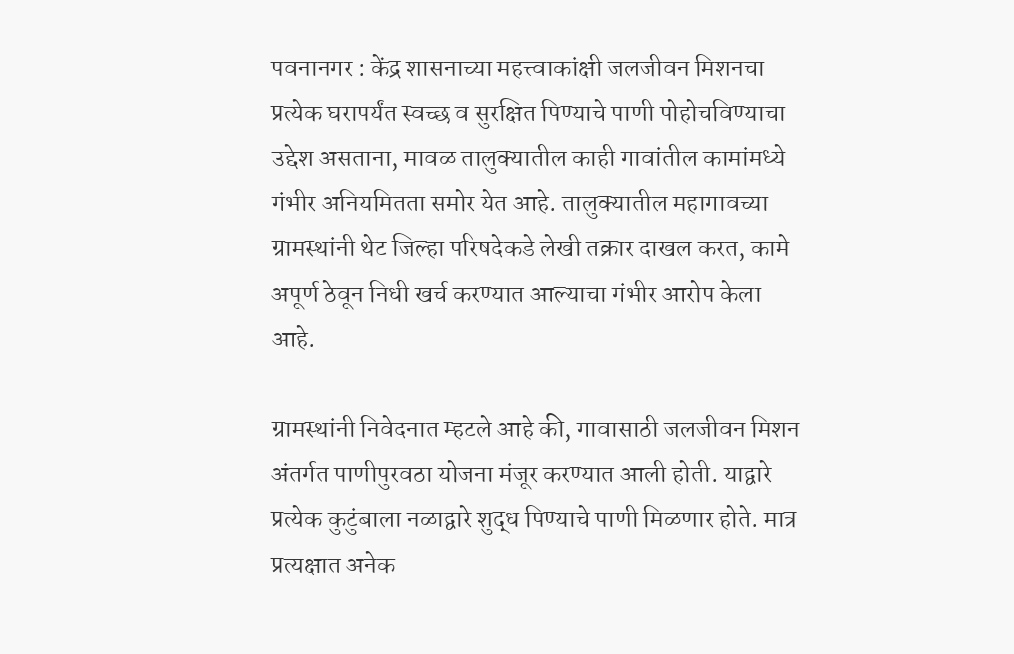पवनानगर : केंद्र शासनाच्या महत्त्वाकांक्षी जलजीवन मिशनचा प्रत्येक घरापर्यंत स्वच्छ व सुरक्षित पिण्याचे पाणी पोहोचविण्याचा उद्देश असताना, मावळ तालुक्यातील काही गावांतील कामांमध्ये गंभीर अनियमितता समोर येत आहे. तालुक्यातील महागावच्या ग्रामस्थांनी थेट जिल्हा परिषदेकडे लेखी तक्रार दाखल करत, कामे अपूर्ण ठेवून निधी खर्च करण्यात आल्याचा गंभीर आरोप केला आहे.

ग्रामस्थांनी निवेदनात म्हटले आहे की, गावासाठी जलजीवन मिशन अंतर्गत पाणीपुरवठा योजना मंजूर करण्यात आली होती. याद्वारे प्रत्येक कुटुंबाला नळाद्वारे शुद्ध पिण्याचे पाणी मिळणार होते. मात्र प्रत्यक्षात अनेक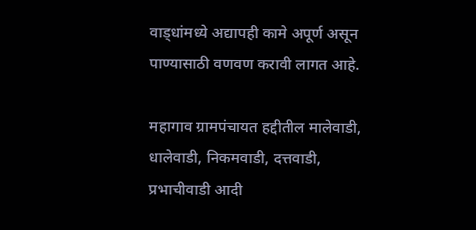वाड्धांमध्ये अद्यापही कामे अपूर्ण असून पाण्यासाठी वणवण करावी लागत आहे.

महागाव ग्रामपंचायत हद्दीतील मालेवाडी, धालेवाडी, निकमवाडी, दत्तवाडी, प्रभाचीवाडी आदी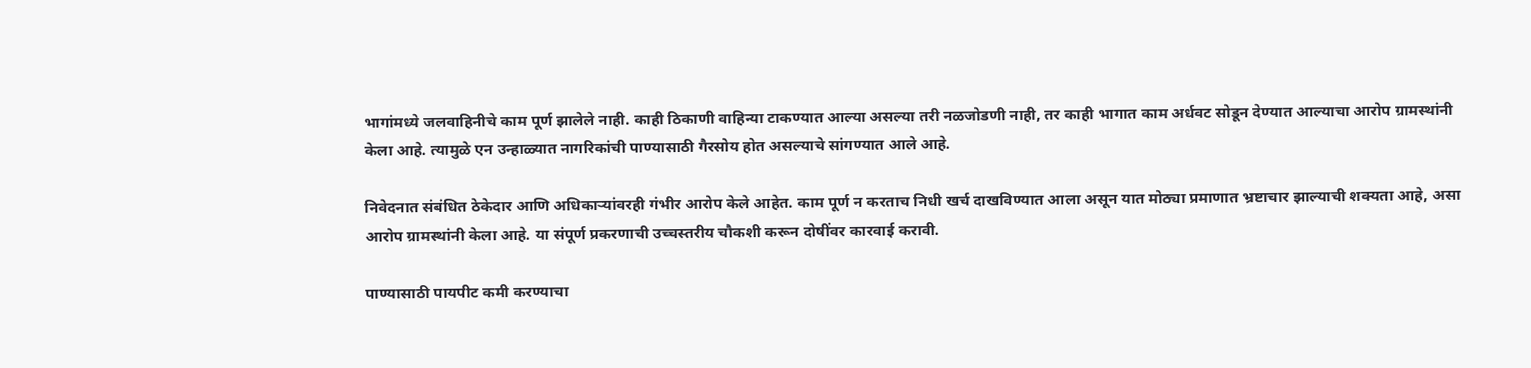भागांमध्ये जलवाहिनीचे काम पूर्ण झालेले नाही. काही ठिकाणी वाहिन्या टाकण्यात आल्या असल्या तरी नळजोडणी नाही, तर काही भागात काम अर्धवट सोडून देण्यात आल्याचा आरोप ग्रामस्थांनी केला आहे. त्यामुळे एन उन्हाळ्यात नागरिकांची पाण्यासाठी गैरसोय होत असल्याचे सांगण्यात आले आहे.

निवेदनात संबंधित ठेकेदार आणि अधिकाऱ्यांवरही गंभीर आरोप केले आहेत. काम पूर्ण न करताच निधी खर्च दाखविण्यात आला असून यात मोठ्या प्रमाणात भ्रष्टाचार झाल्याची शक्यता आहे, असा आरोप ग्रामस्थांनी केला आहे. या संपूर्ण प्रकरणाची उच्चस्तरीय चौकशी करून दोषींवर कारवाई करावी.

पाण्यासाठी पायपीट कमी करण्याचा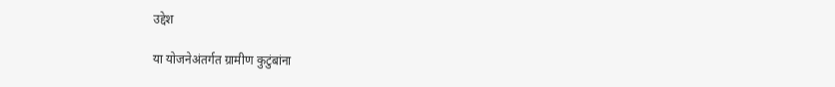उद्देश

या योजनेअंतर्गत ग्रामीण कुटुंबांना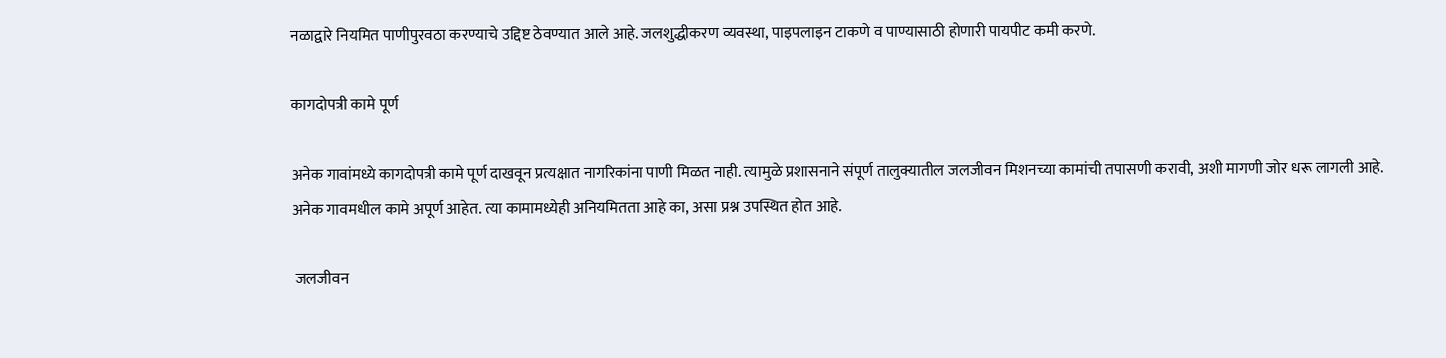नळाद्वारे नियमित पाणीपुरवठा करण्याचे उद्दिष्ट ठेवण्यात आले आहे. जलशुद्धीकरण व्यवस्था, पाइपलाइन टाकणे व पाण्यासाठी होणारी पायपीट कमी करणे.

कागदोपत्री कामे पूर्ण

अनेक गावांमध्ये कागदोपत्री कामे पूर्ण दाखवून प्रत्यक्षात नागरिकांना पाणी मिळत नाही. त्यामुळे प्रशासनाने संपूर्ण तालुक्यातील जलजीवन मिशनच्या कामांची तपासणी करावी, अशी मागणी जोर धरू लागली आहे. अनेक गावमधील कामे अपूर्ण आहेत. त्या कामामध्येही अनियमितता आहे का, असा प्रश्न उपस्थित होत आहे.

 जलजीवन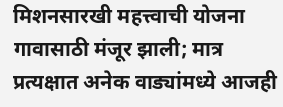मिशनसारखी महत्त्वाची योजना गावासाठी मंजूर झाली; मात्र प्रत्यक्षात अनेक वाड्यांमध्ये आजही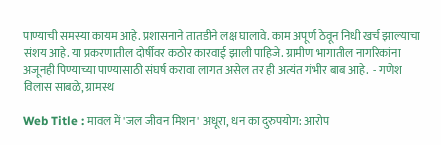पाण्याची समस्या कायम आहे. प्रशासनाने तातडीने लक्ष घालावे. काम अपूर्ण ठेवून निधी खर्च झाल्याचा संशय आहे. या प्रकरणातील दोर्षीवर कठोर कारवाई झाली पाहिजे. ग्रामीण भागातील नागरिकांना अजूनही पिण्याच्या पाण्यासाठी संघर्ष करावा लागत असेल तर ही अत्यंत गंभीर बाब आहे.  - गणेश विलास साबळे, ग्रामस्थ

Web Title : मावल में 'जल जीवन मिशन' अधूरा, धन का दुरुपयोग: आरोप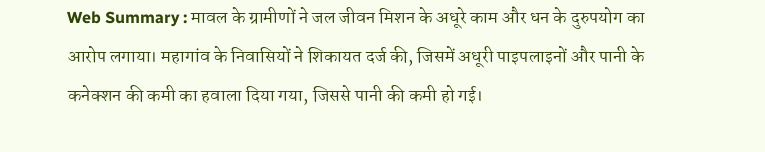Web Summary : मावल के ग्रामीणों ने जल जीवन मिशन के अधूरे काम और धन के दुरुपयोग का आरोप लगाया। महागांव के निवासियों ने शिकायत दर्ज की, जिसमें अधूरी पाइपलाइनों और पानी के कनेक्शन की कमी का हवाला दिया गया, जिससे पानी की कमी हो गई।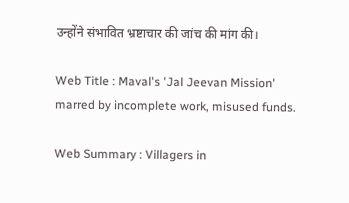उन्होंने संभावित भ्रष्टाचार की जांच की मांग की।

Web Title : Maval's 'Jal Jeevan Mission' marred by incomplete work, misused funds.

Web Summary : Villagers in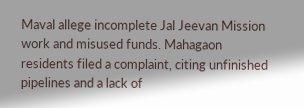Maval allege incomplete Jal Jeevan Mission work and misused funds. Mahagaon residents filed a complaint, citing unfinished pipelines and a lack of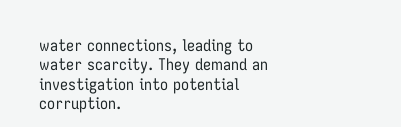water connections, leading to water scarcity. They demand an investigation into potential corruption.